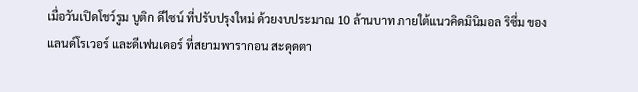เมื่อวันเปิดโชว์รูม บูติก ดีไซน์ ที่ปรับปรุงใหม่ ด้วยงบประมาณ 10 ล้านบาท ภายใต้แนวคิดมินิมอล ริซึ่ม ของแลนด์โรเวอร์ และดีเฟนเดอร์ ที่สยามพารากอน สะดุดตา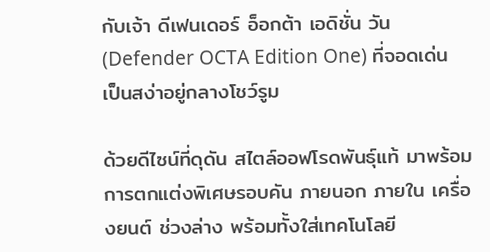กับเจ้า ดีเฟนเดอร์ อ็อกต้า เอดิชั่น วัน (Defender OCTA Edition One) ที่จอดเด่นเป็นสง่าอยู่กลางโชว์รูม

ด้วยดีไซน์ที่ดุดัน สไตล์ออฟโรดพันธุ์แท้ มาพร้อมการตกแต่งพิเศษรอบคัน ภายนอก ภายใน เครื่องยนต์ ช่วงล่าง พร้อมทั้งใส่เทคโนโลยี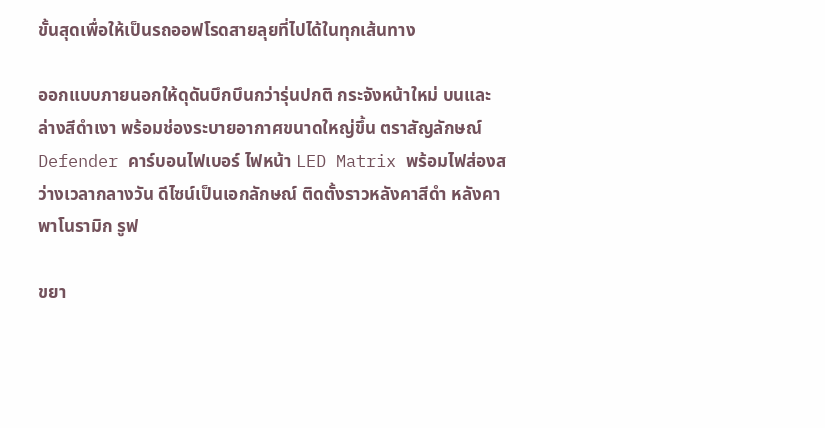ขั้นสุดเพื่อให้เป็นรถออฟโรดสายลุยที่ไปได้ในทุกเส้นทาง

ออกแบบภายนอกให้ดุดันบึกบึนกว่ารุ่นปกติ กระจังหน้าใหม่ บนและล่างสีดำเงา พร้อมช่องระบายอากาศขนาดใหญ่ขึ้น ตราสัญลักษณ์ Defender คาร์บอนไฟเบอร์ ไฟหน้า LED Matrix พร้อมไฟส่องสว่างเวลากลางวัน ดีไซน์เป็นเอกลักษณ์ ติดตั้งราวหลังคาสีดำ หลังคาพาโนรามิก รูฟ

ขยา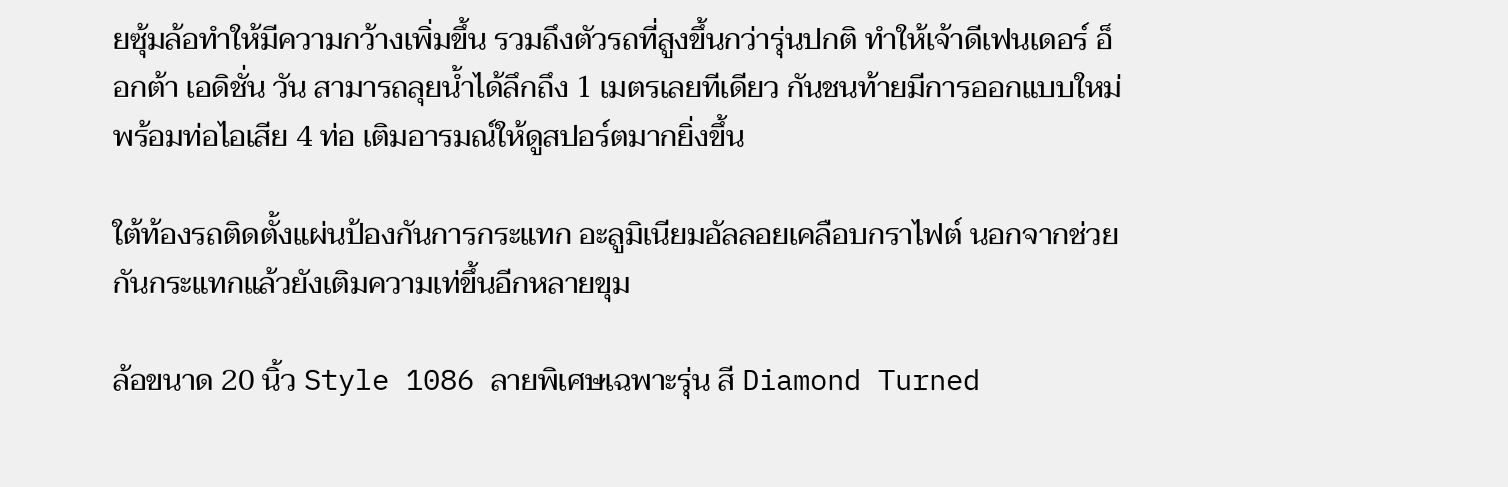ยซุ้มล้อทำให้มีความกว้างเพิ่มขึ้น รวมถึงตัวรถที่สูงขึ้นกว่ารุ่นปกติ ทำให้เจ้าดีเฟนเดอร์ อ็อกต้า เอดิชั่น วัน สามารถลุยน้ำได้ลึกถึง 1 เมตรเลยทีเดียว กันชนท้ายมีการออกแบบใหม่พร้อมท่อไอเสีย 4 ท่อ เติมอารมณ์ให้ดูสปอร์ตมากยิ่งขึ้น

ใต้ท้องรถติดตั้งแผ่นป้องกันการกระแทก อะลูมิเนียมอัลลอยเคลือบกราไฟต์ นอกจากช่วยกันกระแทกแล้วยังเติมความเท่ขึ้นอีกหลายขุม

ล้อขนาด 20 นิ้ว Style 1086 ลายพิเศษเฉพาะรุ่น สี Diamond Turned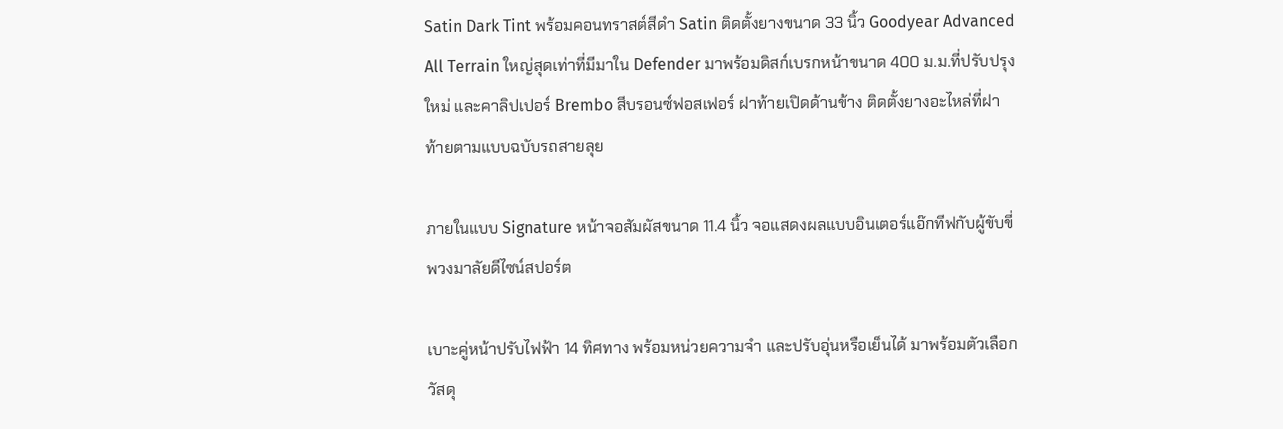Satin Dark Tint พร้อมคอนทราสต์สีดำ Satin ติดตั้งยางขนาด 33 นิ้ว Goodyear Advanced All Terrain ใหญ่สุดเท่าที่มีมาใน Defender มาพร้อมดิสก์เบรกหน้าขนาด 400 ม.ม.ที่ปรับปรุงใหม่ และคาลิปเปอร์ Brembo สีบรอนซ์ฟอสเฟอร์ ฝาท้ายเปิดด้านข้าง ติดตั้งยางอะไหล่ที่ฝาท้ายตามแบบฉบับรถสายลุย

ภายในแบบ Signature หน้าจอสัมผัสขนาด 11.4 นิ้ว จอแสดงผลแบบอินเตอร์แอ๊กทีฟกับผู้ขับขี่ พวงมาลัยดีไซน์สปอร์ต

เบาะคู่หน้าปรับไฟฟ้า 14 ทิศทาง พร้อมหน่วยความจำ และปรับอุ่นหรือเย็นได้ มาพร้อมตัวเลือกวัสดุ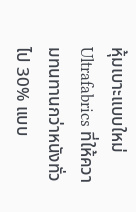หุ้มเบาะแบบใหม่ Ultrafabrics ที่ให้ความทนทานกว่าหนังทั่วไป 30% แบบ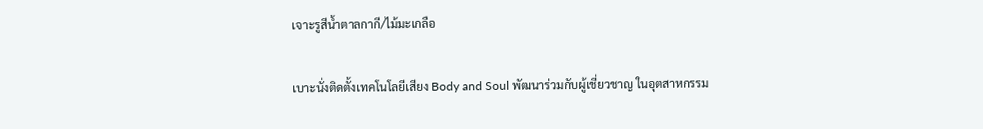เจาะรูสีน้ำตาลกากี/ไม้มะเกลือ

เบาะนั่งติดตั้งเทคโนโลยีเสียง Body and Soul พัฒนาร่วมกับผู้เชี่ยวชาญ ในอุตสาหกรรม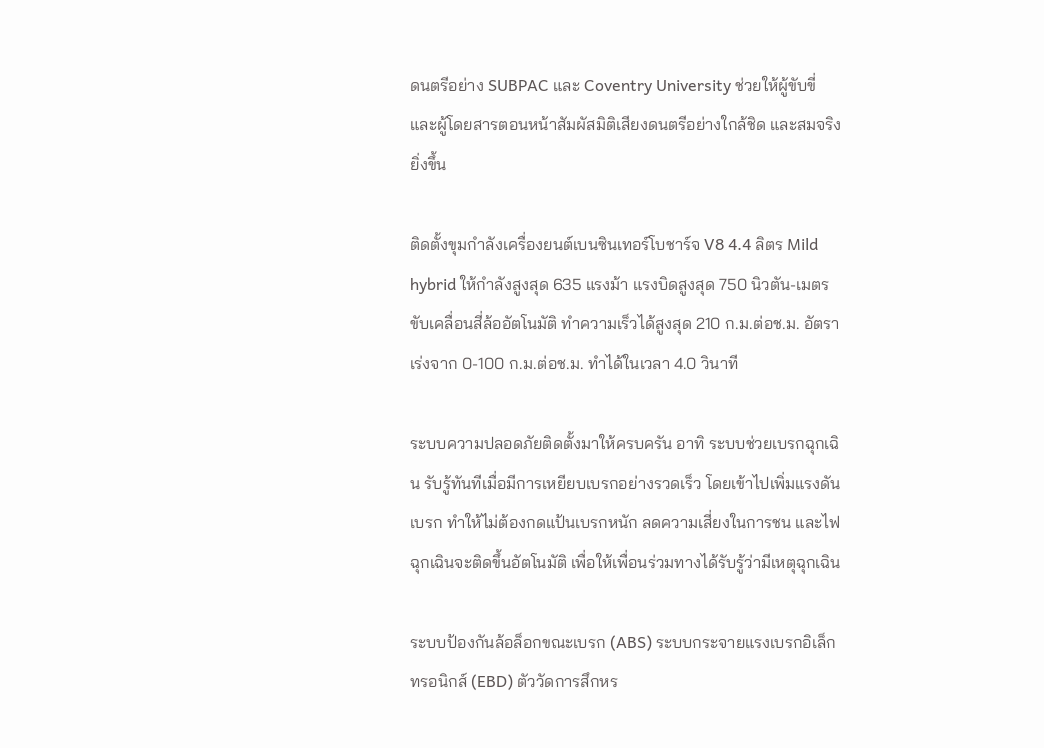ดนตรีอย่าง SUBPAC และ Coventry University ช่วยให้ผู้ขับขี่และผู้โดยสารตอนหน้าสัมผัสมิติเสียงดนตรีอย่างใกล้ชิด และสมจริงยิ่งขึ้น

ติดตั้งขุมกำลังเครื่องยนต์เบนซินเทอร์โบชาร์จ V8 4.4 ลิตร Mild hybrid ให้กำลังสูงสุด 635 แรงม้า แรงบิดสูงสุด 750 นิวตัน-เมตร ขับเคลื่อนสี่ล้ออัตโนมัติ ทำความเร็วได้สูงสุด 210 ก.ม.ต่อช.ม. อัตราเร่งจาก 0-100 ก.ม.ต่อช.ม. ทำได้ในเวลา 4.0 วินาที

ระบบความปลอดภัยติดตั้งมาให้ครบครัน อาทิ ระบบช่วยเบรกฉุกเฉิน รับรู้ทันทีเมื่อมีการเหยียบเบรกอย่างรวดเร็ว โดยเข้าไปเพิ่มแรงดันเบรก ทำให้ไม่ต้องกดแป้นเบรกหนัก ลดความเสี่ยงในการชน และไฟฉุกเฉินจะติดขึ้นอัตโนมัติ เพื่อให้เพื่อนร่วมทางได้รับรู้ว่ามีเหตุฉุกเฉิน

ระบบป้องกันล้อล็อกขณะเบรก (ABS) ระบบกระจายแรงเบรกอิเล็กทรอนิกส์ (EBD) ตัววัดการสึกหร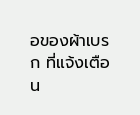อของผ้าเบรก ที่แจ้งเตือน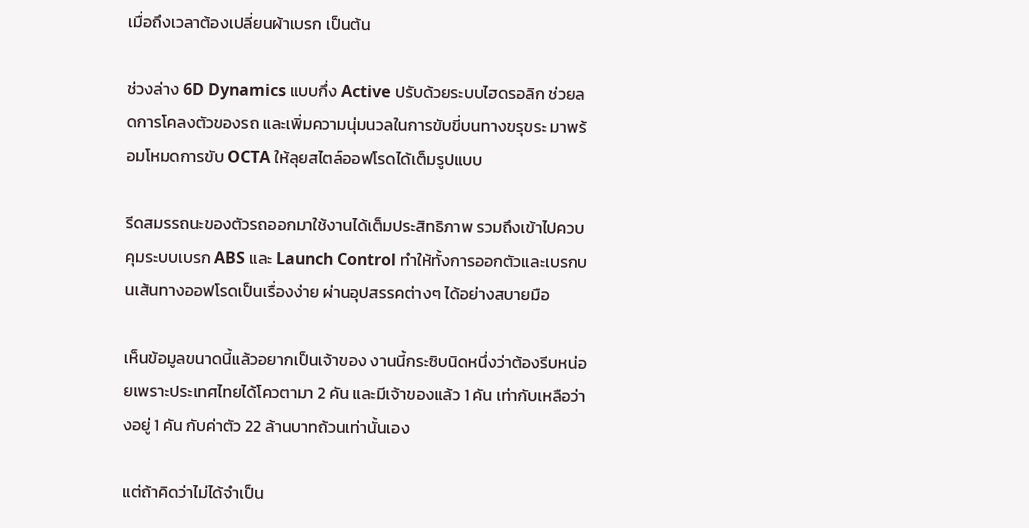เมื่อถึงเวลาต้องเปลี่ยนผ้าเบรก เป็นต้น

ช่วงล่าง 6D Dynamics แบบกึ่ง Active ปรับด้วยระบบไฮดรอลิก ช่วยลดการโคลงตัวของรถ และเพิ่มความนุ่มนวลในการขับขี่บนทางขรุขระ มาพร้อมโหมดการขับ OCTA ให้ลุยสไตล์ออฟโรดได้เต็มรูปแบบ

รีดสมรรถนะของตัวรถออกมาใช้งานได้เต็มประสิทธิภาพ รวมถึงเข้าไปควบคุมระบบเบรก ABS และ Launch Control ทำให้ทั้งการออกตัวและเบรกบนเส้นทางออฟโรดเป็นเรื่องง่าย ผ่านอุปสรรคต่างๆ ได้อย่างสบายมือ

เห็นข้อมูลขนาดนี้แล้วอยากเป็นเจ้าของ งานนี้กระซิบนิดหนึ่งว่าต้องรีบหน่อยเพราะประเทศไทยได้โควตามา 2 คัน และมีเจ้าของแล้ว 1 คัน เท่ากับเหลือว่างอยู่ 1 คัน กับค่าตัว 22 ล้านบาทถ้วนเท่านั้นเอง

แต่ถ้าคิดว่าไม่ได้จำเป็น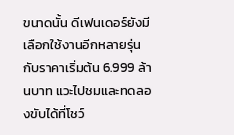ขนาดนั้น ดีเฟนเดอร์ยังมีเลือกใช้งานอีกหลายรุ่น กับราคาเริ่มต้น 6.999 ล้านบาท แวะไปชมและทดลองขับได้ที่โชว์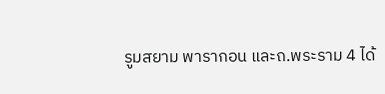รูมสยาม พารากอน และถ.พระราม 4 ได้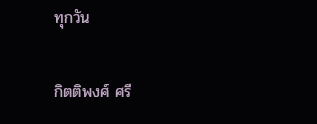ทุกวัน

กิตติพงศ์ ศรี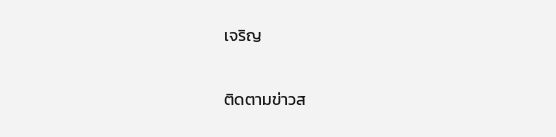เจริญ

ติดตามข่าวส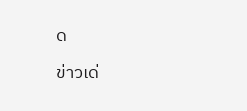ด

ข่าวเด่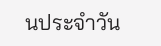นประจำวัน